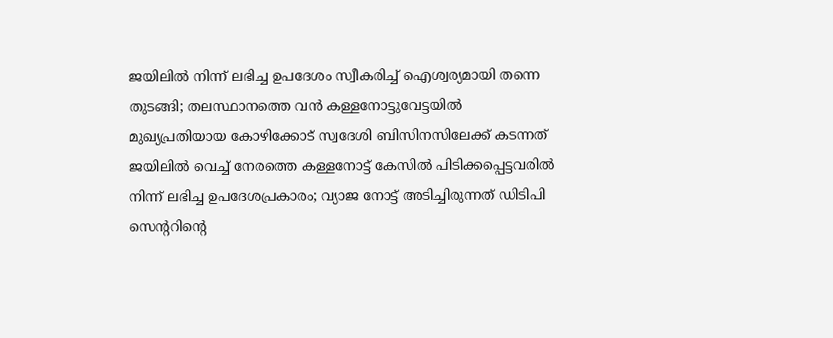ജയിലില്‍ നിന്ന് ലഭിച്ച ഉപദേശം സ്വീകരിച്ച് ഐശ്വര്യമായി തന്നെ തുടങ്ങി; തലസ്ഥാനത്തെ വന്‍ കള്ളനോട്ടുവേട്ടയില്‍ മുഖ്യപ്രതിയായ കോഴിക്കോട് സ്വദേശി ബിസിനസിലേക്ക് കടന്നത് ജയിലില്‍ വെച്ച് നേരത്തെ കള്ളനോട്ട് കേസില്‍ പിടിക്കപ്പെട്ടവരില്‍ നിന്ന് ലഭിച്ച ഉപദേശപ്രകാരം; വ്യാജ നോട്ട് അടിച്ചിരുന്നത് ഡിടിപി സെന്ററിന്റെ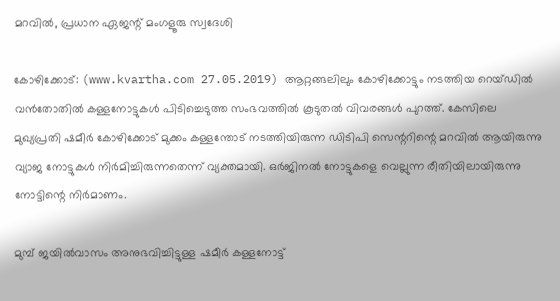മറവില്‍, പ്രധാന ഏജന്റ് മംഗളൂരു സ്വദേശി

കോഴിക്കോട്: (www.kvartha.com 27.05.2019) ആറ്റങ്ങലിലും കോഴിക്കോട്ടും നടത്തിയ റെയ്ഡില്‍ വന്‍തോതില്‍ കള്ളനോട്ടുകള്‍ പിടിച്ചെടുത്ത സംഭവത്തില്‍ കൂടുതല്‍ വിവരങ്ങള്‍ പുറത്ത്. കേസിലെ മുഖ്യപ്രതി ഷമീര്‍ കോഴിക്കോട് മുക്കം കള്ളന്തോട് നടത്തിയിരുന്ന ഡിടിപി സെന്ററിന്റെ മറവില്‍ ആയിരുന്നു വ്യാജ നോട്ടുകള്‍ നിര്‍മിച്ചിരുന്നതെന്ന് വ്യക്തമായി. ഒര്‍ജിനല്‍ നോട്ടുകളെ വെല്ലുന്ന രീതിയിലായിരുന്നു നോട്ടിന്റെ നിര്‍മാണം.

മുമ്പ് ജയില്‍വാസം അനുഭവിച്ചിട്ടുള്ള ഷമീര്‍ കള്ളനോട്ട്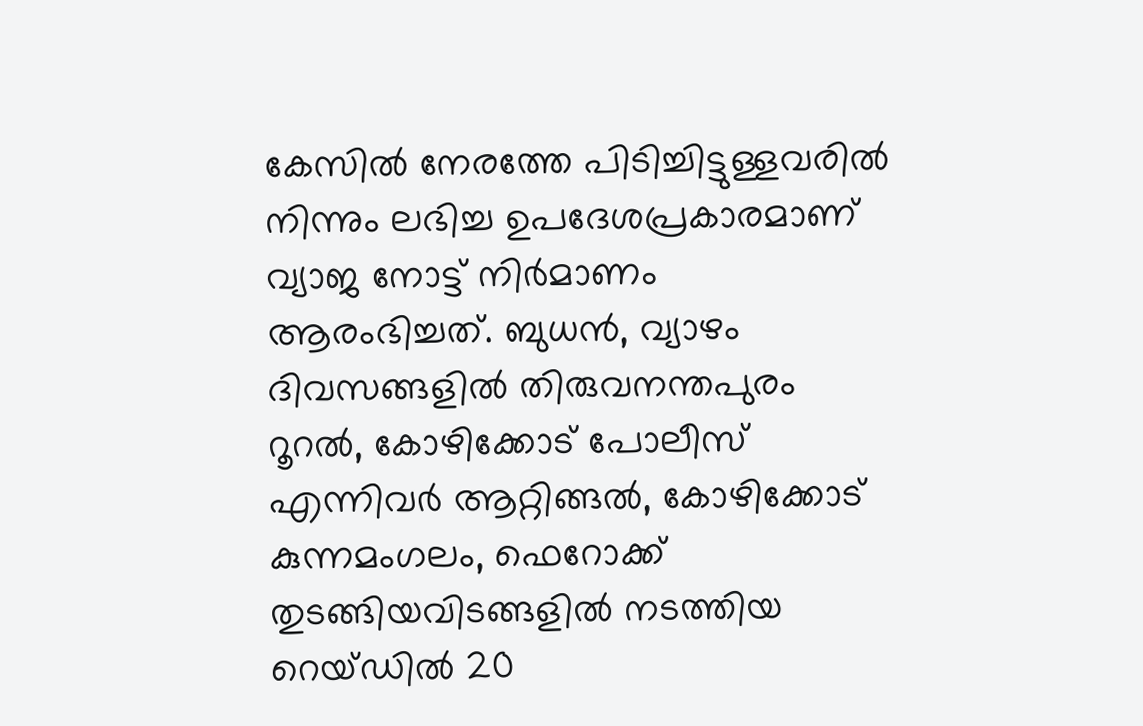കേസില്‍ നേരത്തേ പിടിച്ചിട്ടുള്ളവരില്‍ നിന്നും ലഭിച്ച ഉപദേശപ്രകാരമാണ് വ്യാജ നോട്ട് നിര്‍മാണം ആരംഭിച്ചത്. ബുധന്‍, വ്യാഴം ദിവസങ്ങളില്‍ തിരുവനന്തപുരം റൂറല്‍, കോഴിക്കോട് പോലീസ് എന്നിവര്‍ ആറ്റിങ്ങല്‍, കോഴിക്കോട് കുന്നമംഗലം, ഫെറോക്ക് തുടങ്ങിയവിടങ്ങളില്‍ നടത്തിയ റെയ്ഡില്‍ 20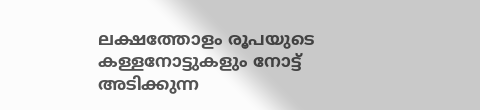ലക്ഷത്തോളം രൂപയുടെ കള്ളനോട്ടുകളും നോട്ട് അടിക്കുന്ന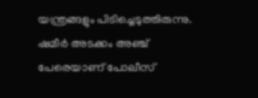യന്ത്രങ്ങളും പിടിച്ചെടുത്തിരുന്നു. ഷമീര്‍ അടക്കം അഞ്ച് പേരെയാണ് പോലീസ്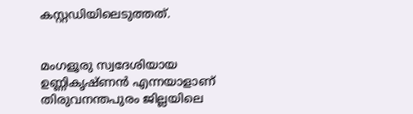കസ്റ്റഡിയിലെടുത്തത്.


മംഗളൂരു സ്വദേശിയായ ഉണ്ണികൃഷ്ണന്‍ എന്നയാളാണ് തിരുവനന്തപുരം ജില്ലയിലെ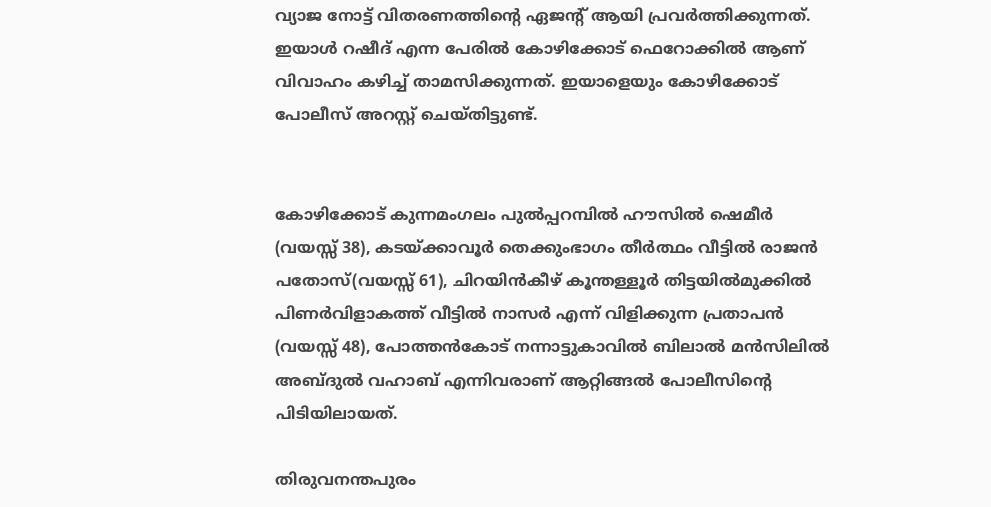വ്യാജ നോട്ട് വിതരണത്തിന്റെ ഏജന്റ് ആയി പ്രവര്‍ത്തിക്കുന്നത്. ഇയാള്‍ റഷീദ് എന്ന പേരില്‍ കോഴിക്കോട് ഫെറോക്കില്‍ ആണ് വിവാഹം കഴിച്ച് താമസിക്കുന്നത്. ഇയാളെയും കോഴിക്കോട് പോലീസ് അറസ്റ്റ് ചെയ്തിട്ടുണ്ട്.


കോഴിക്കോട് കുന്നമംഗലം പുല്‍പ്പറമ്പില്‍ ഹൗസില്‍ ഷെമീര്‍ (വയസ്സ് 38), കടയ്ക്കാവൂര്‍ തെക്കുംഭാഗം തീര്‍ത്ഥം വീട്ടില്‍ രാജന്‍ പതോസ്(വയസ്സ് 61), ചിറയിന്‍കീഴ് കൂന്തള്ളൂര്‍ തിട്ടയില്‍മുക്കില്‍ പിണര്‍വിളാകത്ത് വീട്ടില്‍ നാസര്‍ എന്ന് വിളിക്കുന്ന പ്രതാപന്‍ (വയസ്സ് 48), പോത്തന്‍കോട് നന്നാട്ടുകാവില്‍ ബിലാല്‍ മന്‍സിലില്‍ അബ്ദുല്‍ വഹാബ് എന്നിവരാണ് ആറ്റിങ്ങല്‍ പോലീസിന്റെ പിടിയിലായത്.

തിരുവനന്തപുരം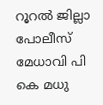റൂറല്‍ ജില്ലാ പോലീസ് മേധാവി പി കെ മധു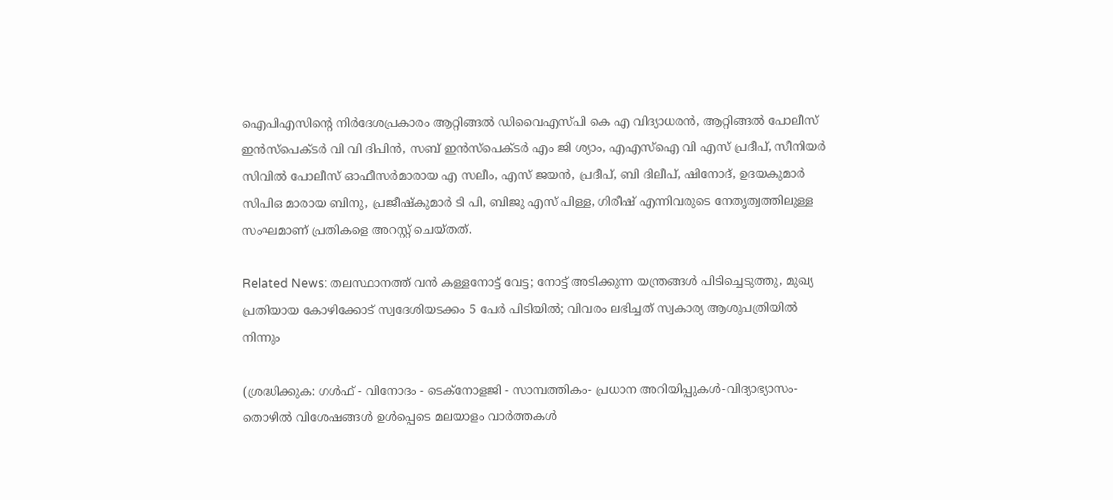ഐപിഎസിന്റെ നിര്‍ദേശപ്രകാരം ആറ്റിങ്ങല്‍ ഡിവൈഎസ്പി കെ എ വിദ്യാധരന്‍, ആറ്റിങ്ങല്‍ പോലീസ് ഇന്‍സ്‌പെക്ടര്‍ വി വി ദിപിന്‍, സബ് ഇന്‍സ്‌പെക്ടര്‍ എം ജി ശ്യാം, എഎസ്‌ഐ വി എസ് പ്രദീപ്, സീനിയര്‍ സിവില്‍ പോലീസ് ഓഫീസര്‍മാരായ എ സലീം, എസ് ജയന്‍, പ്രദീപ്, ബി ദിലീപ്, ഷിനോദ്, ഉദയകുമാര്‍ സിപിഒ മാരായ ബിനു, പ്രജീഷ്‌കുമാര്‍ ടി പി, ബിജു എസ് പിള്ള, ഗിരീഷ് എന്നിവരുടെ നേതൃത്വത്തിലുള്ള സംഘമാണ് പ്രതികളെ അറസ്റ്റ് ചെയ്തത്.

Related News: തലസ്ഥാനത്ത് വന്‍ കള്ളനോട്ട് വേട്ട; നോട്ട് അടിക്കുന്ന യന്ത്രങ്ങള്‍ പിടിച്ചെടുത്തു, മുഖ്യ പ്രതിയായ കോഴിക്കോട് സ്വദേശിയടക്കം 5 പേര്‍ പിടിയില്‍; വിവരം ലഭിച്ചത് സ്വകാര്യ ആശുപത്രിയില്‍ നിന്നും

(ശ്രദ്ധിക്കുക: ഗൾഫ് - വിനോദം - ടെക്നോളജി - സാമ്പത്തികം- പ്രധാന അറിയിപ്പുകൾ-വിദ്യാഭ്യാസം-തൊഴിൽ വിശേഷങ്ങൾ ഉൾപ്പെടെ മലയാളം വാർത്തകൾ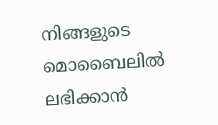നിങ്ങളുടെ മൊബൈലിൽ ലഭിക്കാൻ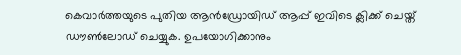കെവാർത്തയുടെ പുതിയ ആൻഡ്രോയിഡ് ആപ്പ് ഇവിടെ ക്ലിക്ക് ചെയ്ത് ഡൗൺലോഡ് ചെയ്യുക. ഉപയോഗിക്കാനും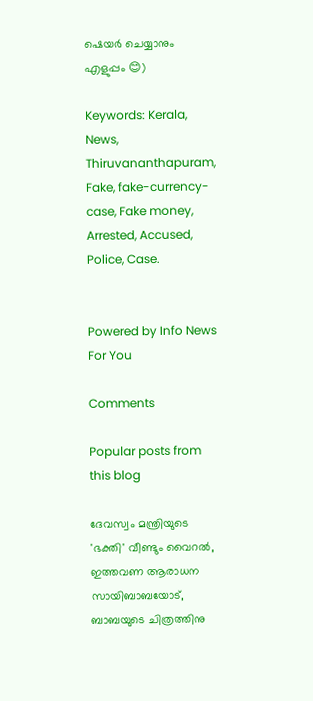ഷെയർ ചെയ്യാനും എളുപ്പം 😊)

Keywords: Kerala, News, Thiruvananthapuram, Fake, fake-currency-case, Fake money, Arrested, Accused, Police, Case.


Powered by Info News For You

Comments

Popular posts from this blog

ദേവസ്വം മന്ത്രിയുടെ 'ഭക്തി' വീണ്ടും വൈറല്‍, ഇത്തവണ ആരാധന സായിബാബയോട്, ബാബയുടെ ചിത്രത്തിനു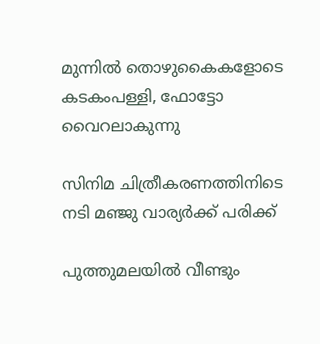മുന്നില്‍ തൊഴുകൈകളോടെ കടകംപള്ളി, ഫോട്ടോ വൈറലാകുന്നു

സിനിമ ചിത്രീകരണത്തിനിടെ നടി മഞ്ജു വാര്യര്‍ക്ക് പരിക്ക്

പുത്തുമലയില്‍ വീണ്ടും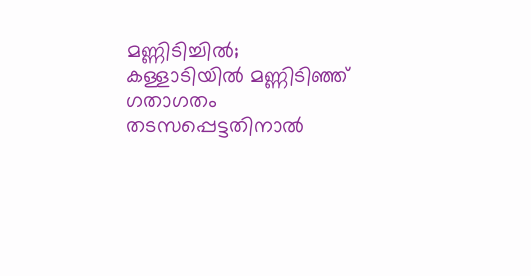മണ്ണിടിച്ചില്‍; കള്ളാടിയില്‍ മണ്ണിടിഞ്ഞ് ഗതാഗതം തടസപ്പെട്ടതിനാല്‍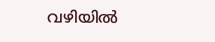വഴിയില്‍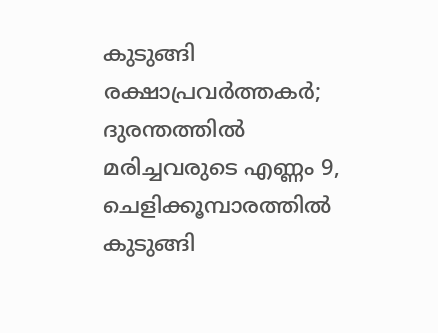കുടുങ്ങി രക്ഷാപ്രവര്‍ത്തകര്‍; ദുരന്തത്തില്‍ മരിച്ചവരുടെ എണ്ണം 9, ചെളിക്കൂമ്പാരത്തില്‍ കുടുങ്ങി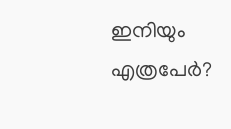ഇനിയും എത്രപേര്‍?